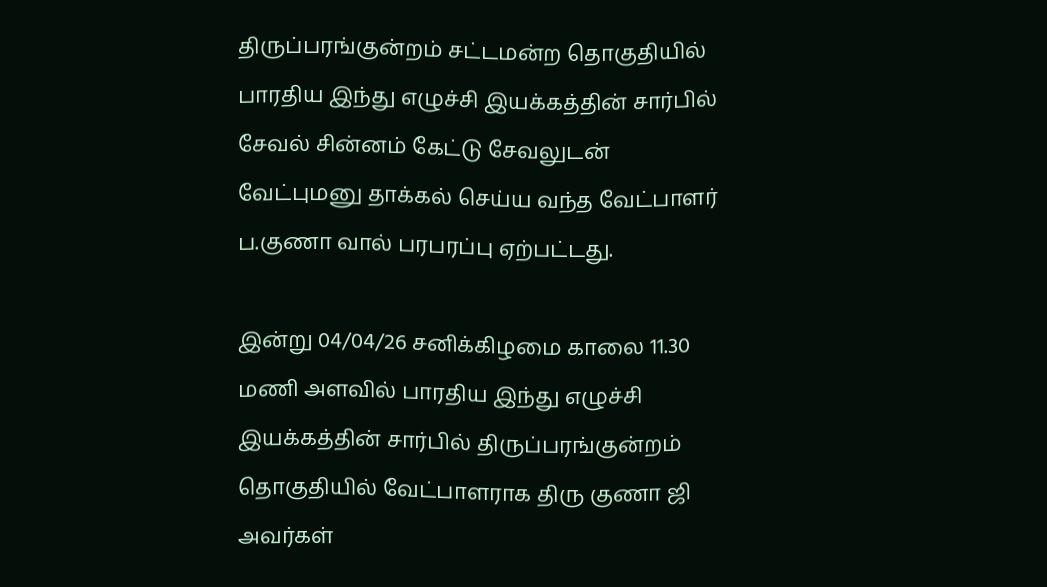திருப்பரங்குன்றம் சட்டமன்ற தொகுதியில் பாரதிய இந்து எழுச்சி இயக்கத்தின் சார்பில் சேவல் சின்னம் கேட்டு சேவலுடன் வேட்புமனு தாக்கல் செய்ய வந்த வேட்பாளர் ப.குணா வால் பரபரப்பு ஏற்பட்டது.

இன்று 04/04/26 சனிக்கிழமை காலை 11.30 மணி அளவில் பாரதிய இந்து எழுச்சி இயக்கத்தின் சார்பில் திருப்பரங்குன்றம் தொகுதியில் வேட்பாளராக திரு குணா ஜி அவர்கள்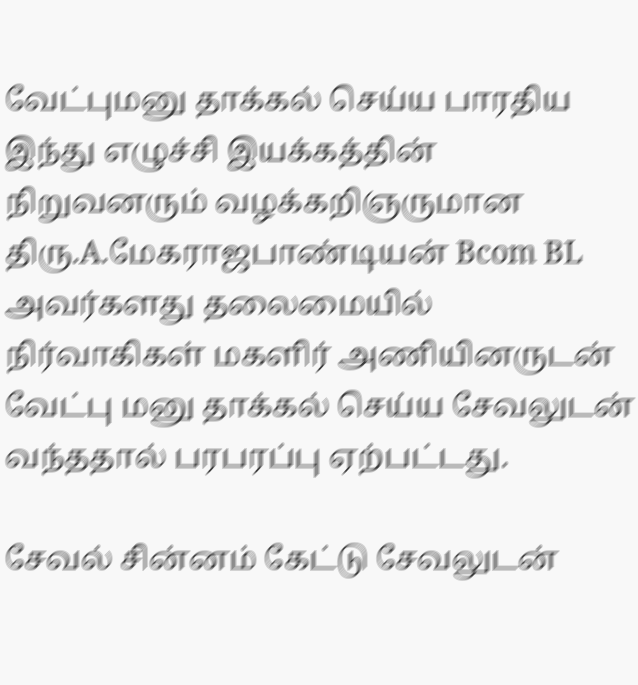வேட்புமனு தாக்கல் செய்ய பாரதிய இந்து எழுச்சி இயக்கத்தின் நிறுவனரும் வழக்கறிஞருமான திரு.A.மேகராஜபாண்டியன் Bcom BL அவர்களது தலைமையில் நிர்வாகிகள் மகளிர் அணியினருடன் வேட்பு மனு தாக்கல் செய்ய சேவலுடன் வந்ததால் பரபரப்பு ஏற்பட்டது.

சேவல் சின்னம் கேட்டு சேவலுடன்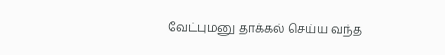வேட்புமனு தாக்கல் செய்ய வந்த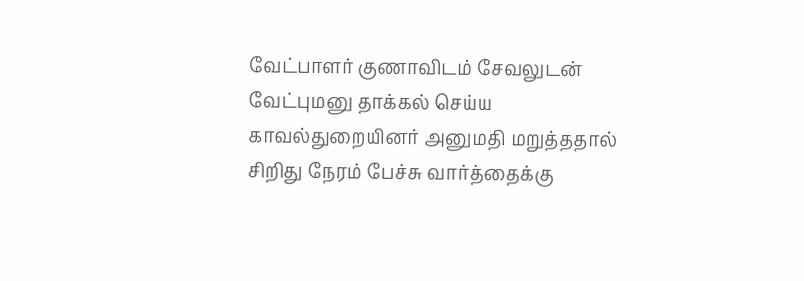வேட்பாளர் குணாவிடம் சேவலுடன் வேட்புமனு தாக்கல் செய்ய காவல்துறையினர் அனுமதி மறுத்ததால் சிறிது நேரம் பேச்சு வார்த்தைக்கு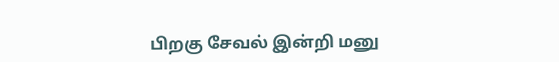பிறகு சேவல் இன்றி மனு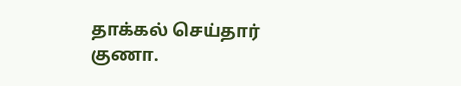தாக்கல் செய்தார் குணா.